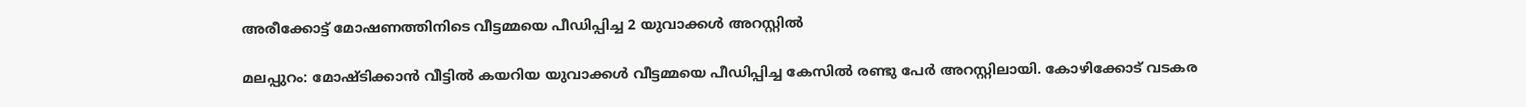അരീക്കോട്ട് മോഷണത്തിനിടെ വീട്ടമ്മയെ പീഡിപ്പിച്ച 2 യുവാക്കള്‍ അറസ്റ്റില്‍

മലപ്പുറം: മോഷ്ടിക്കാന്‍ വീട്ടില്‍ കയറിയ യുവാക്കള്‍ വീട്ടമ്മയെ പീഡിപ്പിച്ച കേസില്‍ രണ്ടു പേര്‍ അറസ്റ്റിലായി. കോഴിക്കോട് വടകര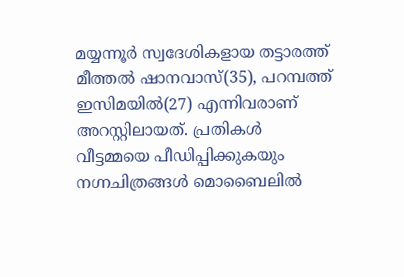മയ്യന്നൂര്‍ സ്വദേശികളായ തട്ടാരത്ത് മീത്തല്‍ ഷാനവാസ്(35), പറമ്പത്ത് ഇസിമയില്‍(27) എന്നിവരാണ് അറസ്റ്റിലായത്. പ്രതികള്‍ വീട്ടമ്മയെ പീഡിപ്പിക്കുകയും നഗ്നചിത്രങ്ങള്‍ മൊബൈലില്‍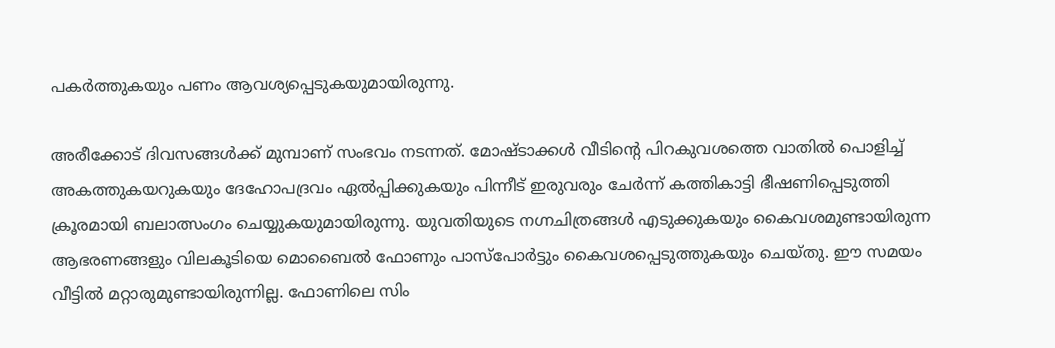പകര്‍ത്തുകയും പണം ആവശ്യപ്പെടുകയുമായിരുന്നു.

അരീക്കോട് ദിവസങ്ങള്‍ക്ക് മുമ്പാണ് സംഭവം നടന്നത്. മോഷ്ടാക്കള്‍ വീടിന്റെ പിറകുവശത്തെ വാതില്‍ പൊളിച്ച് അകത്തുകയറുകയും ദേഹോപദ്രവം ഏല്‍പ്പിക്കുകയും പിന്നീട് ഇരുവരും ചേര്‍ന്ന് കത്തികാട്ടി ഭീഷണിപ്പെടുത്തി ക്രൂരമായി ബലാത്സംഗം ചെയ്യുകയുമായിരുന്നു. യുവതിയുടെ നഗ്നചിത്രങ്ങള്‍ എടുക്കുകയും കൈവശമുണ്ടായിരുന്ന ആഭരണങ്ങളും വിലകൂടിയെ മൊബൈല്‍ ഫോണും പാസ്‌പോര്‍ട്ടും കൈവശപ്പെടുത്തുകയും ചെയ്തു. ഈ സമയം വീട്ടില്‍ മറ്റാരുമുണ്ടായിരുന്നില്ല. ഫോണിലെ സിം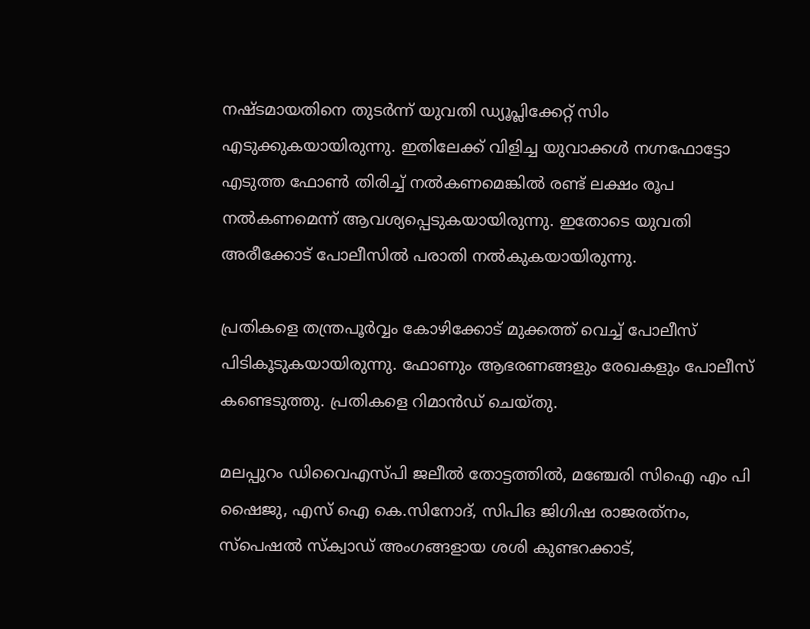നഷ്ടമായതിനെ തുടര്‍ന്ന് യുവതി ഡ്യൂപ്ലിക്കേറ്റ് സിം എടുക്കുകയായിരുന്നു. ഇതിലേക്ക് വിളിച്ച യുവാക്കള്‍ നഗ്നഫോട്ടോ എടുത്ത ഫോണ്‍ തിരിച്ച് നല്‍കണമെങ്കില്‍ രണ്ട് ലക്ഷം രൂപ നല്‍കണമെന്ന് ആവശ്യപ്പെടുകയായിരുന്നു. ഇതോടെ യുവതി അരീക്കോട് പോലീസില്‍ പരാതി നല്‍കുകയായിരുന്നു.

പ്രതികളെ തന്ത്രപൂര്‍വ്വം കോഴിക്കോട് മുക്കത്ത് വെച്ച് പോലീസ് പിടികൂടുകയായിരുന്നു. ഫോണും ആഭരണങ്ങളും രേഖകളും പോലീസ് കണ്ടെടുത്തു. പ്രതികളെ റിമാന്‍ഡ് ചെയ്തു.

മലപ്പുറം ഡിവൈഎസ്പി ജലീല്‍ തോട്ടത്തില്‍, മഞ്ചേരി സിഐ എം പി ഷൈജു, എസ് ഐ കെ.സിനോദ്, സിപിഒ ജിഗിഷ രാജരത്‌നം, സ്‌പെഷല്‍ സ്‌ക്വാഡ് അംഗങ്ങളായ ശശി കുണ്ടറക്കാട്,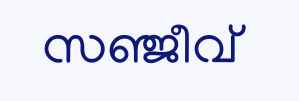സഞ്ജീവ്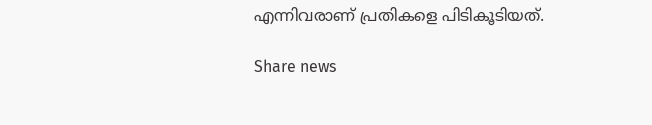എന്നിവരാണ് പ്രതികളെ പിടികൂടിയത്.

Share news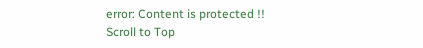error: Content is protected !!
Scroll to Top